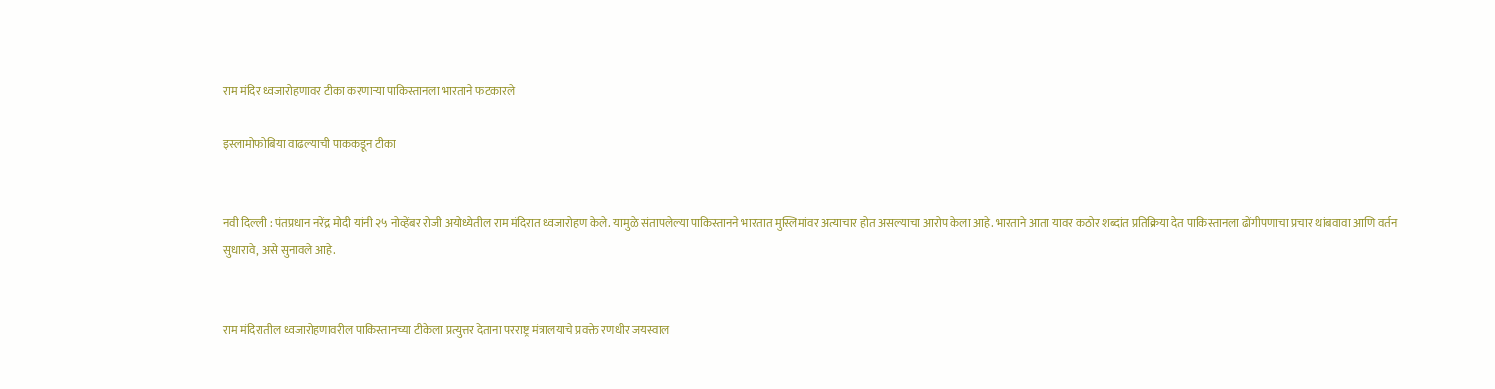राम मंदिर ध्वजारोहणावर टीका करणाऱ्या पाकिस्तानला भारताने फटकारले

इस्लामोफोबिया वाढल्याची पाककडून टीका


नवी दिल्ली : पंतप्रधान नरेंद्र मोदी यांनी २५ नोव्हेंबर रोजी अयोध्येतील राम मंदिरात ध्वजारोहण केले. यामुळे संतापलेल्या पाकिस्तानने भारतात मुस्लिमांवर अत्याचार होत असल्याचा आरोप केला आहे. भारताने आता यावर कठोर शब्दांत प्रतिक्रिया देत पाकिस्तानला ढोंगीपणाचा प्रचार थांबवावा आणि वर्तन सुधारावे, असे सुनावले आहे.


राम मंदिरातील ध्वजारोहणावरील पाकिस्तानच्या टीकेला प्रत्युत्तर देताना परराष्ट्र मंत्रालयाचे प्रवक्ते रणधीर जयस्वाल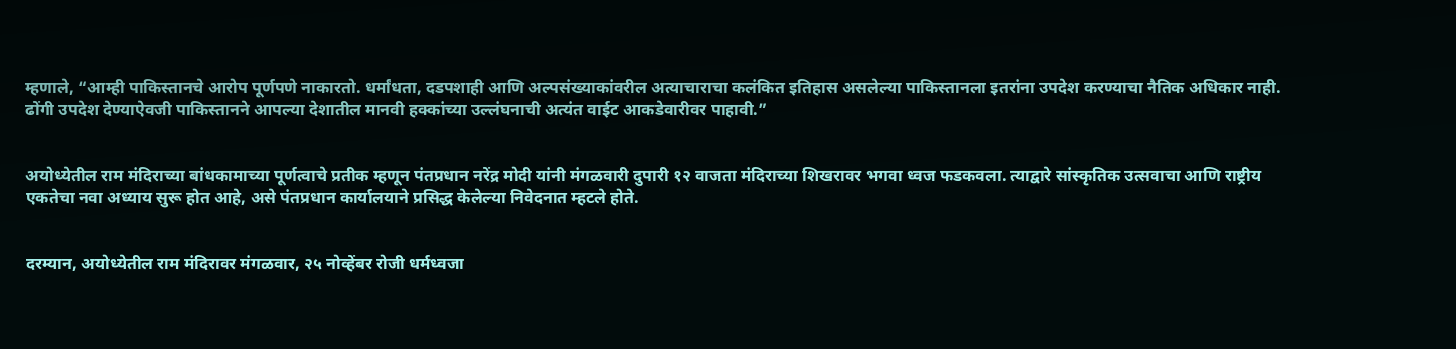म्हणाले, “आम्ही पाकिस्तानचे आरोप पूर्णपणे नाकारतो. धर्मांधता, दडपशाही आणि अल्पसंख्याकांवरील अत्याचाराचा कलंकित इतिहास असलेल्या पाकिस्तानला इतरांना उपदेश करण्याचा नैतिक अधिकार नाही. ढोंगी उपदेश देण्याऐवजी पाकिस्तानने आपल्या देशातील मानवी हक्कांच्या उल्लंघनाची अत्यंत वाईट आकडेवारीवर पाहावी.”


अयोध्येतील राम मंदिराच्या बांधकामाच्या पूर्णत्वाचे प्रतीक म्हणून पंतप्रधान नरेंद्र मोदी यांनी मंगळवारी दुपारी १२ वाजता मंदिराच्या शिखरावर भगवा ध्वज फडकवला. त्याद्वारे सांस्कृतिक उत्सवाचा आणि राष्ट्रीय एकतेचा नवा अध्याय सुरू होत आहे, असे पंतप्रधान कार्यालयाने प्रसिद्ध केलेल्या निवेदनात म्हटले होते.


दरम्यान, अयोध्येतील राम मंदिरावर मंगळवार, २५ नोव्हेंबर रोजी धर्मध्वजा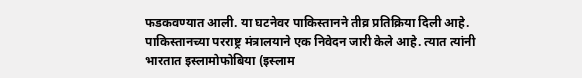फडकवण्यात आली. या घटनेवर पाकिस्तानने तीव्र प्रतिक्रिया दिली आहे. पाकिस्तानच्या परराष्ट्र मंत्रालयाने एक निवेदन जारी केले आहे. त्यात त्यांनी भारतात इस्लामोफोबिया (इस्लाम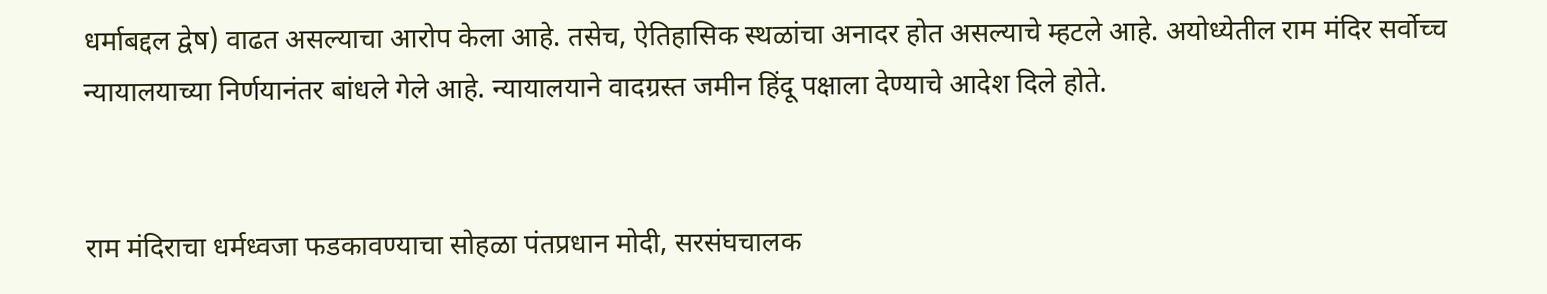धर्माबद्दल द्वेष) वाढत असल्याचा आरोप केला आहे. तसेच, ऐतिहासिक स्थळांचा अनादर होत असल्याचे म्हटले आहे. अयोध्येतील राम मंदिर सर्वोच्च न्यायालयाच्या निर्णयानंतर बांधले गेले आहे. न्यायालयाने वादग्रस्त जमीन हिंदू पक्षाला देण्याचे आदेश दिले होते.


राम मंदिराचा धर्मध्वजा फडकावण्याचा सोहळा पंतप्रधान मोदी, सरसंघचालक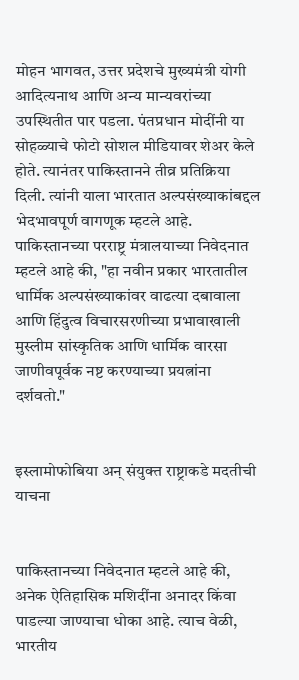मोहन भागवत, उत्तर प्रदेशचे मुख्यमंत्री योगी आदित्यनाथ आणि अन्य मान्यवरांच्या उपस्थितीत पार पडला. पंतप्रधान मोदींनी या सोहळ्याचे फोटो सोशल मीडियावर शेअर केले होते. त्यानंतर पाकिस्तानने तीव्र प्रतिक्रिया दिली. त्यांनी याला भारतात अल्पसंख्याकांबद्दल भेदभावपूर्ण वागणूक म्हटले आहे. पाकिस्तानच्या परराष्ट्र मंत्रालयाच्या निवेदनात म्हटले आहे की, "हा नवीन प्रकार भारतातील धार्मिक अल्पसंख्याकांवर वाढत्या दबावाला आणि हिंदुत्व विचारसरणीच्या प्रभावाखाली मुस्लीम सांस्कृतिक आणि धार्मिक वारसा जाणीवपूर्वक नष्ट करण्याच्या प्रयत्नांना दर्शवतो."


इस्लामोफोबिया अन् संयुक्त राष्ट्राकडे मदतीची याचना


पाकिस्तानच्या निवेदनात म्हटले आहे की, अनेक ऐतिहासिक मशिदींना अनादर किंवा पाडल्या जाण्याचा धोका आहे. त्याच वेळी, भारतीय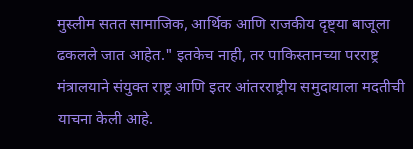मुस्लीम सतत सामाजिक, आर्थिक आणि राजकीय दृष्ट्या बाजूला ढकलले जात आहेत." इतकेच नाही, तर पाकिस्तानच्या परराष्ट्र मंत्रालयाने संयुक्त राष्ट्र आणि इतर आंतरराष्ट्रीय समुदायाला मदतीची याचना केली आहे.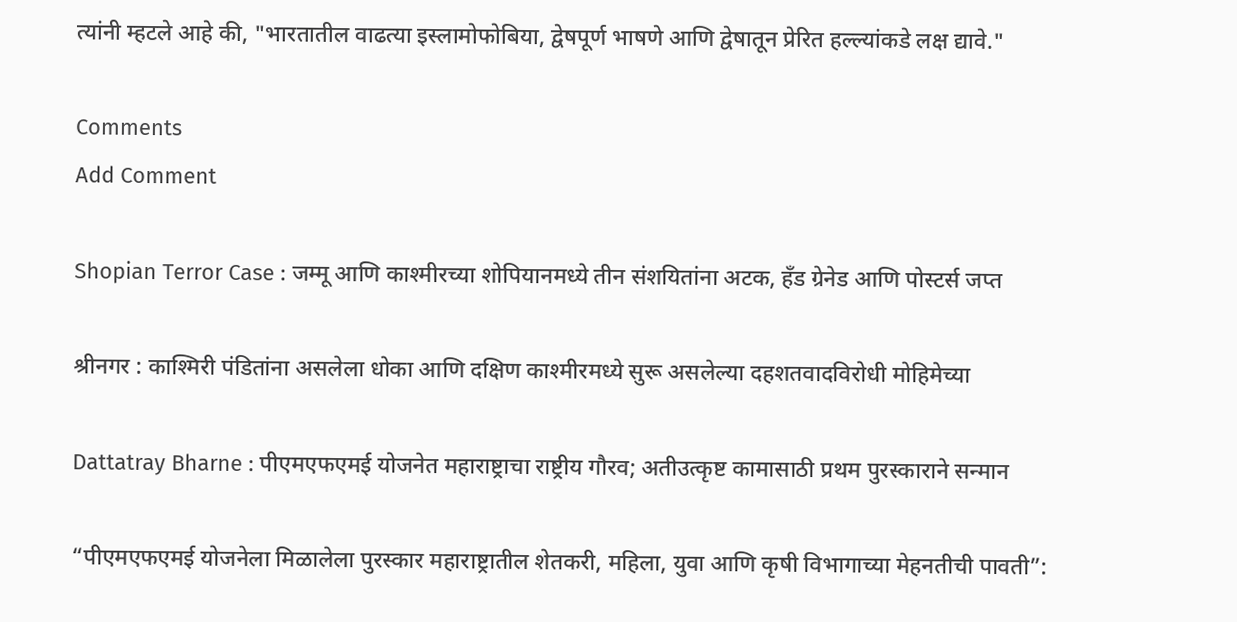त्यांनी म्हटले आहे की, "भारतातील वाढत्या इस्लामोफोबिया, द्वेषपूर्ण भाषणे आणि द्वेषातून प्रेरित हल्ल्यांकडे लक्ष द्यावे."

Comments
Add Comment

Shopian Terror Case : जम्मू आणि काश्मीरच्या शोपियानमध्ये तीन संशयितांना अटक, हँड ग्रेनेड आणि पोस्टर्स जप्त

श्रीनगर : काश्मिरी पंडितांना असलेला धोका आणि दक्षिण काश्मीरमध्ये सुरू असलेल्या दहशतवादविरोधी मोहिमेच्या

Dattatray Bharne : पीएमएफएमई योजनेत महाराष्ट्राचा राष्ट्रीय गौरव; अतीउत्कृष्ट कामासाठी प्रथम पुरस्काराने सन्मान

“पीएमएफएमई योजनेला मिळालेला पुरस्कार महाराष्ट्रातील शेतकरी, महिला, युवा आणि कृषी विभागाच्या मेहनतीची पावती”: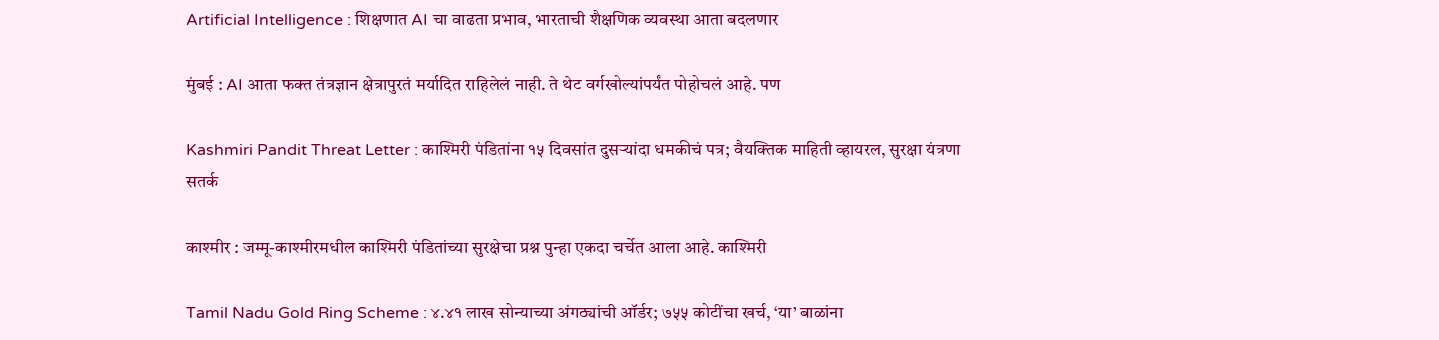Artificial Intelligence : शिक्षणात AI चा वाढता प्रभाव, भारताची शैक्षणिक व्यवस्था आता बदलणार

मुंबई : AI आता फक्त तंत्रज्ञान क्षेत्रापुरतं मर्यादित राहिलेलं नाही. ते थेट वर्गखोल्यांपर्यंत पोहोचलं आहे. पण

Kashmiri Pandit Threat Letter : काश्मिरी पंडितांना १५ दिवसांत दुसऱ्यांदा धमकीचं पत्र; वैयक्तिक माहिती व्हायरल, सुरक्षा यंत्रणा सतर्क

काश्मीर : जम्मू-काश्मीरमधील काश्मिरी पंडितांच्या सुरक्षेचा प्रश्न पुन्हा एकदा चर्चेत आला आहे. काश्मिरी

Tamil Nadu Gold Ring Scheme : ४.४१ लाख सोन्याच्या अंगठ्यांची ऑर्डर; ७५५ कोटींचा खर्च, ‘या’ बाळांना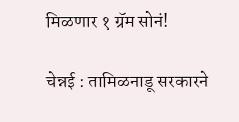मिळणार १ ग्रॅम सोनं!

चेन्नई : तामिळनाडू सरकारने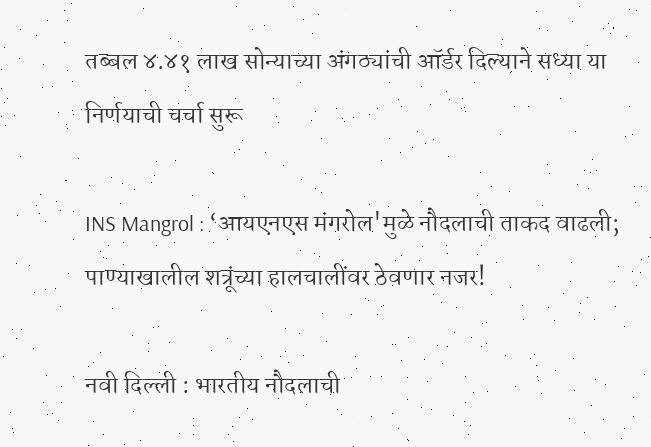तब्बल ४.४१ लाख सोन्याच्या अंगठ्यांची ऑर्डर दिल्याने सध्या या निर्णयाची चर्चा सुरू

INS Mangrol : ‘आयएनएस मंगरोल'मुळे नौदलाची ताकद वाढली; पाण्याखालील शत्रूंच्या हालचालींवर ठेवणार नजर!

नवी दिल्ली : भारतीय नौदलाची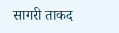सागरी ताकद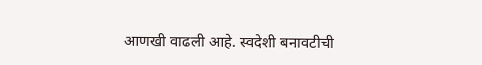आणखी वाढली आहे. स्वदेशी बनावटीची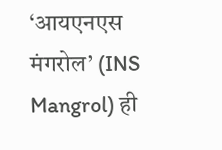‘आयएनएस मंगरोल’ (INS Mangrol) ही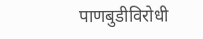पाणबुडीविरोधी